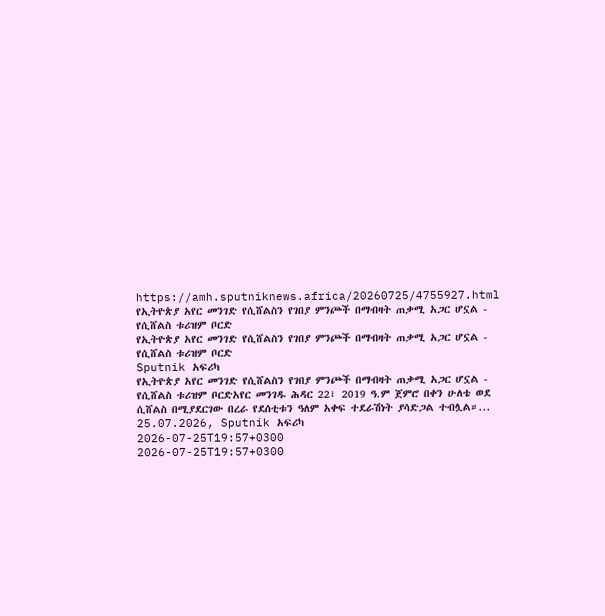https://amh.sputniknews.africa/20260725/4755927.html
የኢትዮጵያ አየር መንገድ የሲሸልስን የገበያ ምንጮች በማብዛት ጠቃሚ አጋር ሆኗል - የሲሸልስ ቱሪዝም ቦርድ
የኢትዮጵያ አየር መንገድ የሲሸልስን የገበያ ምንጮች በማብዛት ጠቃሚ አጋር ሆኗል - የሲሸልስ ቱሪዝም ቦርድ
Sputnik አፍሪካ
የኢትዮጵያ አየር መንገድ የሲሸልስን የገበያ ምንጮች በማብዛት ጠቃሚ አጋር ሆኗል - የሲሸልስ ቱሪዝም ቦርድአየር መንገዱ ሕዳር 22፣ 2019 ዓ.ም ጀምሮ በቀን ሁለቴ ወደ ሲሸልስ በሚያደርገው በረራ የደሰቲቱን ዓለም አቀፍ ተደራሽነት ያሳድጋል ተብሏል።... 25.07.2026, Sputnik አፍሪካ
2026-07-25T19:57+0300
2026-07-25T19:57+0300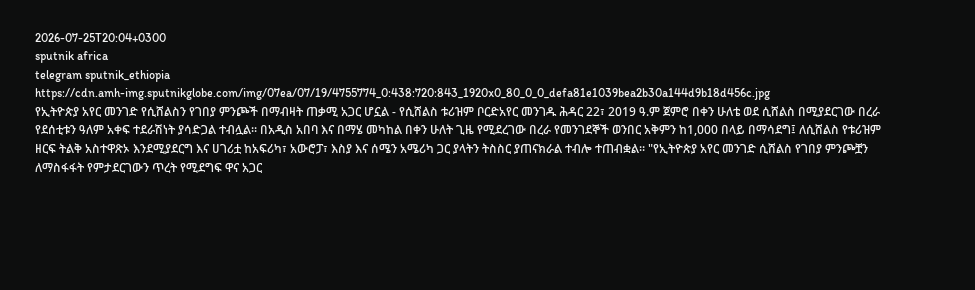2026-07-25T20:04+0300
sputnik africa
telegram sputnik_ethiopia
https://cdn.amh-img.sputnikglobe.com/img/07ea/07/19/4755774_0:438:720:843_1920x0_80_0_0_defa81e1039bea2b30a144d9b18d456c.jpg
የኢትዮጵያ አየር መንገድ የሲሸልስን የገበያ ምንጮች በማብዛት ጠቃሚ አጋር ሆኗል - የሲሸልስ ቱሪዝም ቦርድአየር መንገዱ ሕዳር 22፣ 2019 ዓ.ም ጀምሮ በቀን ሁለቴ ወደ ሲሸልስ በሚያደርገው በረራ የደሰቲቱን ዓለም አቀፍ ተደራሽነት ያሳድጋል ተብሏል። በአዲስ አበባ እና በማሄ መካከል በቀን ሁለት ጊዜ የሚደረገው በረራ የመንገደኞች ወንበር አቅምን ከ1,000 በላይ በማሳደግ፤ ለሲሸልስ የቱሪዝም ዘርፍ ትልቅ አስተዋጽኦ እንደሚያደርግ እና ሀገሪቷ ከአፍሪካ፣ አውሮፓ፣ እስያ እና ሰሜን አሜሪካ ጋር ያላትን ትስስር ያጠናክራል ተብሎ ተጠብቋል። "የኢትዮጵያ አየር መንገድ ሲሸልስ የገበያ ምንጮቿን ለማስፋፋት የምታደርገውን ጥረት የሚደግፍ ዋና አጋር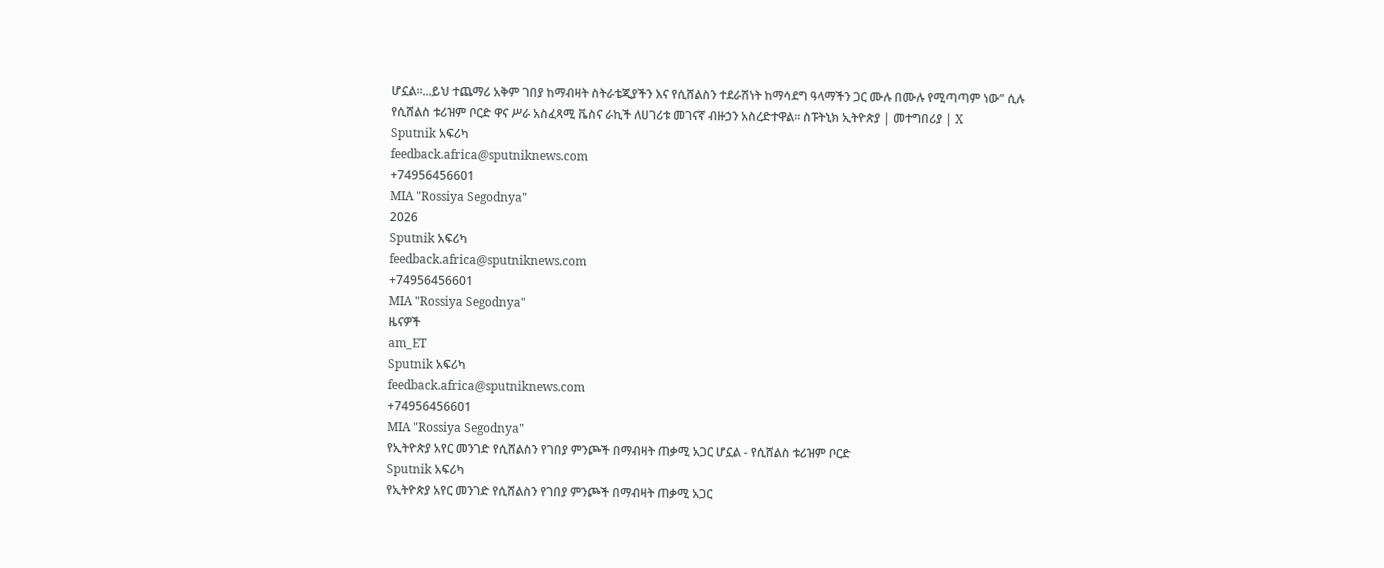ሆኗል።...ይህ ተጨማሪ አቅም ገበያ ከማብዛት ስትራቴጂያችን እና የሲሸልስን ተደራሽነት ከማሳደግ ዓላማችን ጋር ሙሉ በሙሉ የሚጣጣም ነው” ሲሉ የሲሸልስ ቱሪዝም ቦርድ ዋና ሥራ አስፈጻሚ ቬስና ራኪች ለሀገሪቱ መገናኛ ብዙኃን አስረድተዋል። ስፑትኒክ ኢትዮጵያ | መተግበሪያ | X
Sputnik አፍሪካ
feedback.africa@sputniknews.com
+74956456601
MIA "Rossiya Segodnya"
2026
Sputnik አፍሪካ
feedback.africa@sputniknews.com
+74956456601
MIA "Rossiya Segodnya"
ዜናዎች
am_ET
Sputnik አፍሪካ
feedback.africa@sputniknews.com
+74956456601
MIA "Rossiya Segodnya"
የኢትዮጵያ አየር መንገድ የሲሸልስን የገበያ ምንጮች በማብዛት ጠቃሚ አጋር ሆኗል - የሲሸልስ ቱሪዝም ቦርድ
Sputnik አፍሪካ
የኢትዮጵያ አየር መንገድ የሲሸልስን የገበያ ምንጮች በማብዛት ጠቃሚ አጋር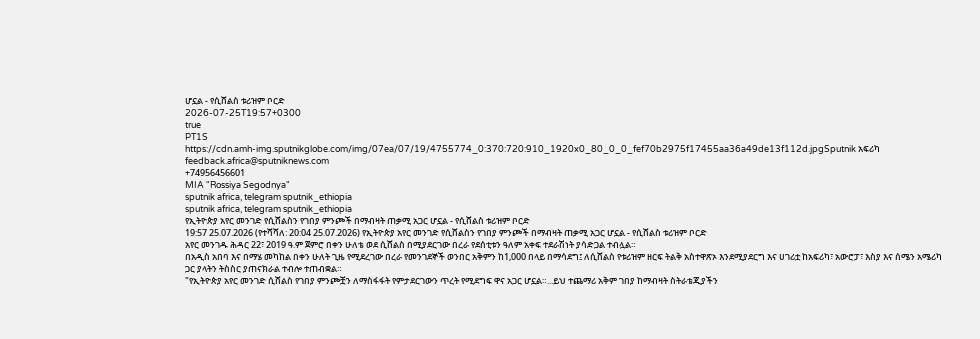ሆኗል - የሲሸልስ ቱሪዝም ቦርድ
2026-07-25T19:57+0300
true
PT1S
https://cdn.amh-img.sputnikglobe.com/img/07ea/07/19/4755774_0:370:720:910_1920x0_80_0_0_fef70b2975f17455aa36a49de13f112d.jpgSputnik አፍሪካ
feedback.africa@sputniknews.com
+74956456601
MIA "Rossiya Segodnya"
sputnik africa, telegram sputnik_ethiopia
sputnik africa, telegram sputnik_ethiopia
የኢትዮጵያ አየር መንገድ የሲሸልስን የገበያ ምንጮች በማብዛት ጠቃሚ አጋር ሆኗል - የሲሸልስ ቱሪዝም ቦርድ
19:57 25.07.2026 (የተሻሻለ: 20:04 25.07.2026) የኢትዮጵያ አየር መንገድ የሲሸልስን የገበያ ምንጮች በማብዛት ጠቃሚ አጋር ሆኗል - የሲሸልስ ቱሪዝም ቦርድ
አየር መንገዱ ሕዳር 22፣ 2019 ዓ.ም ጀምሮ በቀን ሁለቴ ወደ ሲሸልስ በሚያደርገው በረራ የደሰቲቱን ዓለም አቀፍ ተደራሽነት ያሳድጋል ተብሏል።
በአዲስ አበባ እና በማሄ መካከል በቀን ሁለት ጊዜ የሚደረገው በረራ የመንገደኞች ወንበር አቅምን ከ1,000 በላይ በማሳደግ፤ ለሲሸልስ የቱሪዝም ዘርፍ ትልቅ አስተዋጽኦ እንደሚያደርግ እና ሀገሪቷ ከአፍሪካ፣ አውሮፓ፣ እስያ እና ሰሜን አሜሪካ ጋር ያላትን ትስስር ያጠናክራል ተብሎ ተጠብቋል።
"የኢትዮጵያ አየር መንገድ ሲሸልስ የገበያ ምንጮቿን ለማስፋፋት የምታደርገውን ጥረት የሚደግፍ ዋና አጋር ሆኗል።...ይህ ተጨማሪ አቅም ገበያ ከማብዛት ስትራቴጂያችን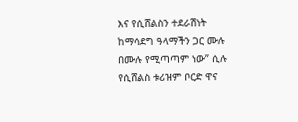እና የሲሸልስን ተደራሽነት ከማሳደግ ዓላማችን ጋር ሙሉ በሙሉ የሚጣጣም ነው” ሲሉ የሲሸልስ ቱሪዝም ቦርድ ዋና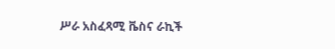ሥራ አስፈጻሚ ቬስና ራኪች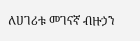ለሀገሪቱ መገናኛ ብዙኃን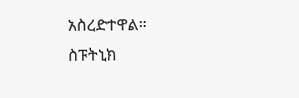አስረድተዋል።
ስፑትኒክ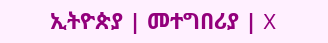ኢትዮጵያ | መተግበሪያ | X